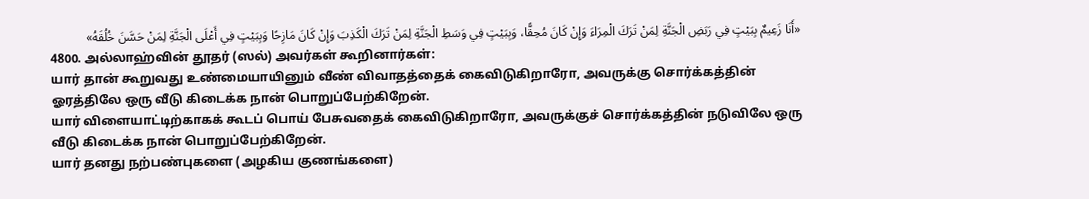«أَنَا زَعِيمٌ بِبَيْتٍ فِي رَبَضِ الْجَنَّةِ لِمَنْ تَرَكَ الْمِرَاءَ وَإِنْ كَانَ مُحِقًّا، وَبِبَيْتٍ فِي وَسَطِ الْجَنَّةِ لِمَنْ تَرَكَ الْكَذِبَ وَإِنْ كَانَ مَازِحًا وَبِبَيْتٍ فِي أَعْلَى الْجَنَّةِ لِمَنْ حَسَّنَ خُلُقَهُ»
4800. அல்லாஹ்வின் தூதர் (ஸல்) அவர்கள் கூறினார்கள்:
யார் தான் கூறுவது உண்மையாயினும் வீண் விவாதத்தைக் கைவிடுகிறாரோ, அவருக்கு சொர்க்கத்தின் ஓரத்திலே ஒரு வீடு கிடைக்க நான் பொறுப்பேற்கிறேன்.
யார் விளையாட்டிற்காகக் கூடப் பொய் பேசுவதைக் கைவிடுகிறாரோ, அவருக்குச் சொர்க்கத்தின் நடுவிலே ஒரு வீடு கிடைக்க நான் பொறுப்பேற்கிறேன்.
யார் தனது நற்பண்புகளை (அழகிய குணங்களை)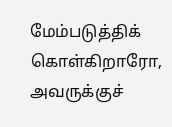மேம்படுத்திக் கொள்கிறாரோ, அவருக்குச்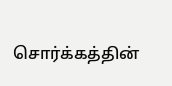சொர்க்கத்தின்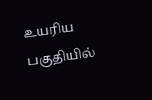உயரிய பகுதியில்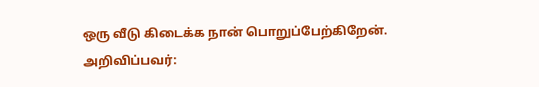ஒரு வீடு கிடைக்க நான் பொறுப்பேற்கிறேன்.
அறிவிப்பவர்: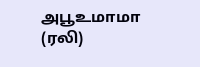அபூஉமாமா (ரலி)